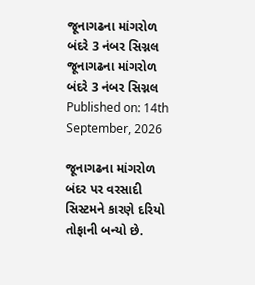જૂનાગઢના માંગરોળ બંદરે 3 નંબર સિગ્નલ
જૂનાગઢના માંગરોળ બંદરે 3 નંબર સિગ્નલ
Published on: 14th September, 2026

જૂનાગઢના માંગરોળ બંદર પર વરસાદી સિસ્ટમને કારણે દરિયો તોફાની બન્યો છે.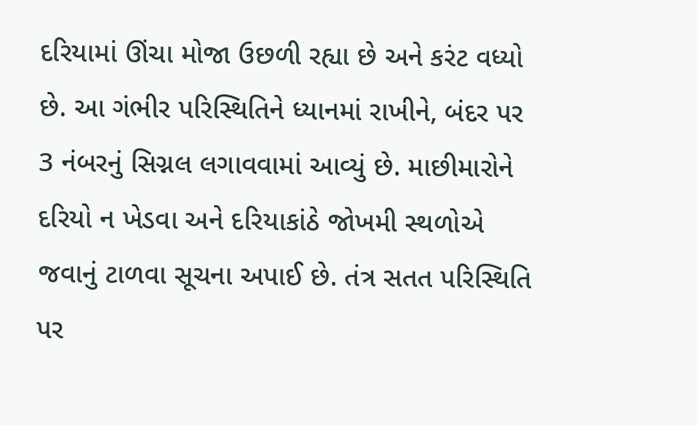દરિયામાં ઊંચા મોજા ઉછળી રહ્યા છે અને કરંટ વધ્યો છે. આ ગંભીર પરિસ્થિતિને ધ્યાનમાં રાખીને, બંદર પર 3 નંબરનું સિગ્નલ લગાવવામાં આવ્યું છે. માછીમારોને દરિયો ન ખેડવા અને દરિયાકાંઠે જોખમી સ્થળોએ જવાનું ટાળવા સૂચના અપાઈ છે. તંત્ર સતત પરિસ્થિતિ પર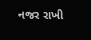નજર રાખી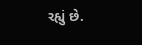રહ્યું છે.